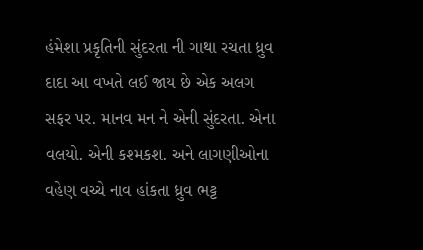હંમેશા પ્રકૃતિની સુંદરતા ની ગાથા રચતા ધ્રુવ દાદા આ વખતે લઈ જાય છે એક અલગ સફર પર. માનવ મન ને એની સુંદરતા. એના વલયો. એની કશ્મકશ. અને લાગણીઓના વહેણ વચ્ચે નાવ હાંકતા ધ્રુવ ભટ્ટ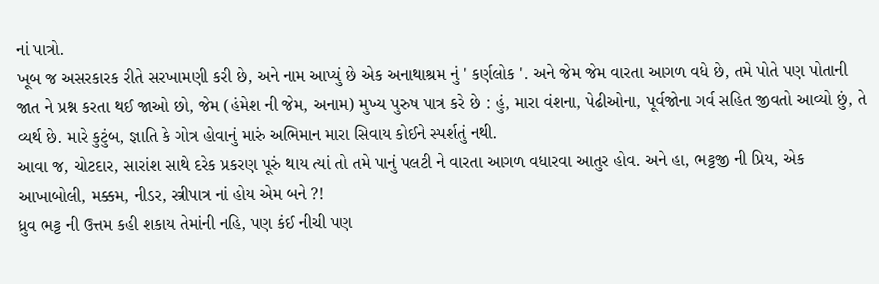નાં પાત્રો.
ખૂબ જ અસરકારક રીતે સરખામણી કરી છે, અને નામ આપ્યું છે એક અનાથાશ્રમ નું ' કર્ણલોક '. અને જેમ જેમ વારતા આગળ વધે છે, તમે પોતે પણ પોતાની જાત ને પ્રશ્ન કરતા થઈ જાઓ છો, જેમ (હંમેશ ની જેમ, અનામ) મુખ્ય પુરુષ પાત્ર કરે છે : હું, મારા વંશના, પેઢીઓના, પૂર્વજોના ગર્વ સહિત જીવતો આવ્યો છું, તે વ્યર્થ છે. મારે કુટુંબ, જ્ઞાતિ કે ગોત્ર હોવાનું મારું અભિમાન મારા સિવાય કોઈને સ્પર્શતું નથી.
આવા જ, ચોટદાર, સારાંશ સાથે દરેક પ્રકરણ પૂરું થાય ત્યાં તો તમે પાનું પલટી ને વારતા આગળ વધારવા આતુર હોવ. અને હા, ભટ્ટજી ની પ્રિય, એક આખાબોલી, મક્કમ, નીડર, સ્ત્રીપાત્ર નાં હોય એમ બને ?!
ધ્રુવ ભટ્ટ ની ઉત્તમ કહી શકાય તેમાંની નહિ, પણ કંઈ નીચી પણ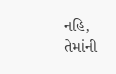નહિ, તેમાંની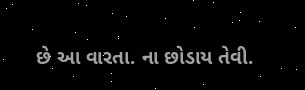છે આ વારતા. ના છોડાય તેવી.